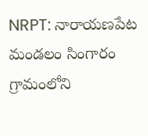NRPT: నారాయణపేట మండలం సింగారం గ్రామంలోని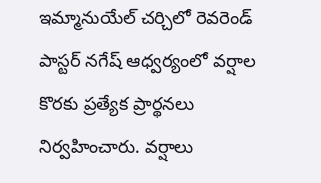ఇమ్మానుయేల్ చర్చిలో రెవరెండ్ పాస్టర్ నగేష్ ఆధ్వర్యంలో వర్షాల కొరకు ప్రత్యేక ప్రార్థనలు నిర్వహించారు. వర్షాలు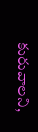కురువాలని,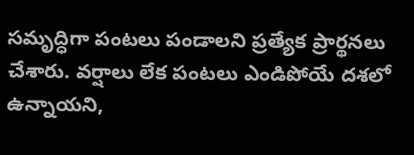సమృద్ధిగా పంటలు పండాలని ప్రత్యేక ప్రార్థనలు చేశారు. వర్షాలు లేక పంటలు ఎండిపోయే దశలో ఉన్నాయని,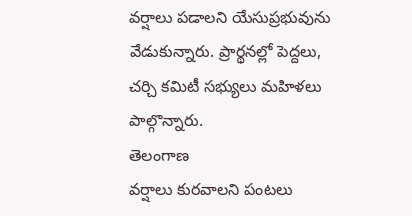వర్షాలు పడాలని యేసుప్రభువును వేడుకున్నారు. ప్రార్థనల్లో పెద్దలు, చర్చి కమిటీ సభ్యులు మహిళలు పాల్గొన్నారు.
తెలంగాణ
వర్షాలు కురవాలని పంటలు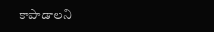కాపాడాలని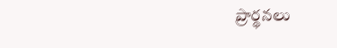ప్రార్థనలు